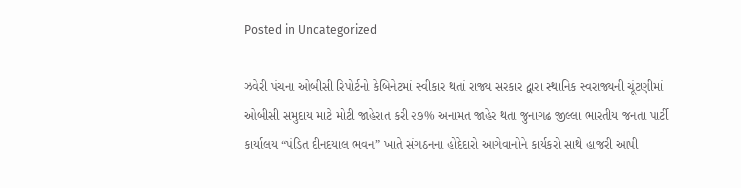Posted in Uncategorized

ઝવેરી પંચના ઓબીસી રિપોર્ટનો કેબિનેટમાં સ્વીકાર થતાં રાજ્ય સરકાર દ્વારા સ્થાનિક સ્વરાજ્યની ચૂંટણીમાં ઓબીસી સમુદાય માટે મોટી જાહેરાત કરી ૨૭% અનામત જાહેર થતા જુનાગઢ જીલ્લા ભારતીય જનતા પાર્ટી કાર્યાલય “પંડિત દીનદયાલ ભવન” ખાતે સંગઠનના હોદેદારો આગેવાનોને કાર્યકરો સાથે હાજરી આપી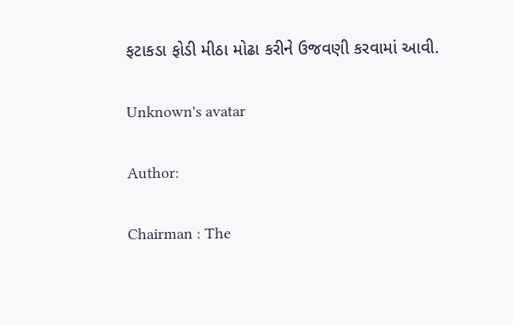ફટાકડા ફોડી મીઠા મોઢા કરીને ઉજવણી કરવામાં આવી.

Unknown's avatar

Author:

Chairman : The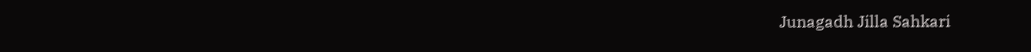Junagadh Jilla Sahkari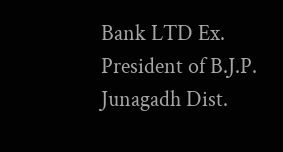Bank LTD Ex. President of B.J.P. Junagadh Dist.